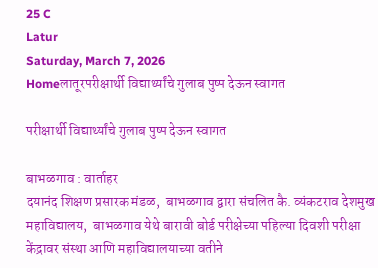25 C
Latur
Saturday, March 7, 2026
Homeलातूरपरीक्षार्थी विद्यार्थ्यांचे गुलाब पुष्प देऊन स्वागत

परीक्षार्थी विद्यार्थ्यांचे गुलाब पुष्प देऊन स्वागत

बाभळगाव : वार्ताहर
दयानंद शिक्षण प्रसारक मंडळ,  बाभळगाव द्वारा संचलित कै. व्यंकटराव देशमुख महाविद्यालय,  बाभळगाव येथे बारावी बोर्ड परीक्षेच्या पहिल्या दिवशी परीक्षा केंद्रावर संस्था आणि महाविद्यालयाच्या वतीने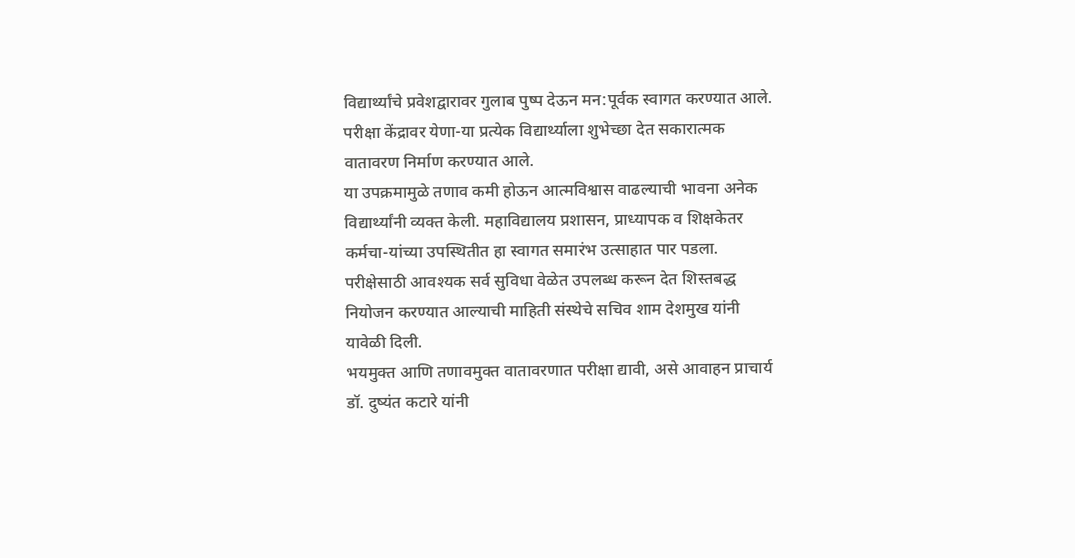विद्यार्थ्यांचे प्रवेशद्वारावर गुलाब पुष्प देऊन मन:पूर्वक स्वागत करण्यात आले. परीक्षा केंद्रावर येणा-या प्रत्येक विद्यार्थ्याला शुभेच्छा देत सकारात्मक वातावरण निर्माण करण्यात आले.
या उपक्रमामुळे तणाव कमी होऊन आत्मविश्वास वाढल्याची भावना अनेक विद्यार्थ्यांनी व्यक्त केली. महाविद्यालय प्रशासन, प्राध्यापक व शिक्षकेतर कर्मचा-यांच्या उपस्थितीत हा स्वागत समारंभ उत्साहात पार पडला. परीक्षेसाठी आवश्यक सर्व सुविधा वेळेत उपलब्ध करून देत शिस्तबद्ध नियोजन करण्यात आल्याची माहिती संस्थेचे सचिव शाम देशमुख यांनी यावेळी दिली.
भयमुक्त आणि तणावमुक्त वातावरणात परीक्षा द्यावी, असे आवाहन प्राचार्य डॉ. दुष्यंत कटारे यांनी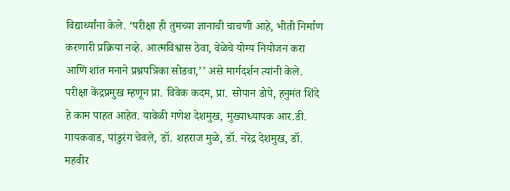विद्यार्थ्यांना केले. ‘परीक्षा ही तुमच्या ज्ञानाची चाचणी आहे, भीती निर्माण करणारी प्रक्रिया नव्हे. आत्मविश्वास ठेवा, वेळेचे योग्य नियोजन करा आणि शांत मनाने प्रश्नपत्रिका सोडवा,’’ असे मार्गदर्शन त्यांनी केले. परीक्षा केंद्रप्रमुख म्हणून प्रा. विवेक कदम, प्रा. सोपान डोपे, हनुमंत शिंदे हे काम पाहत आहेत. यावेळी गणेश देशमुख, मुख्याध्यापक आर.डी. गायकवाड, पांडुरंग चेवले, डॉ. शहराज मुळे, डॉ. नरेंद्र देशमुख, डॉ. महवीर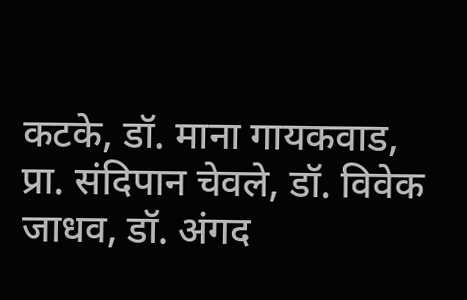कटके, डॉ. माना गायकवाड, प्रा. संदिपान चेवले, डॉ. विवेक जाधव, डॉ. अंगद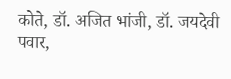कोते, डॉ. अजित भांजी, डॉ. जयदेवी पवार,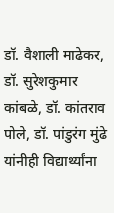डॉ. वैशाली माढेकर, डॉ. सुरेशकुमार कांबळे, डॉ. कांतराव पोले, डॉ. पांडुरंग मुंढे यांनीही विद्यार्थ्यांना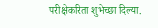परीक्षेकरिता शुभेच्छा दिल्या.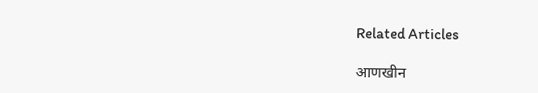Related Articles

आणखीन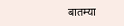बातम्या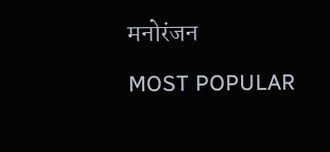मनोरंजन

MOST POPULAR